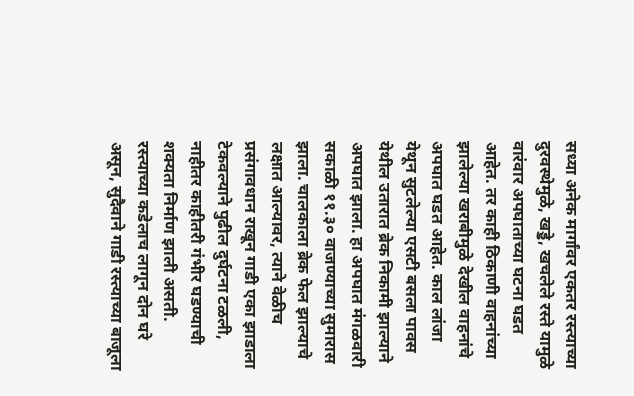सध्या अनेक मार्गांवर एकतर रस्त्याच्या दुरवस्थेमुळे, खड्डे, खचलेले रस्ते यामुळे वारंवार अपघाताच्या घटना घडत आहेत. तर काही ठिकाणी वाहनांच्या झालेल्या खराबीमुळे देखील वाहनांचे अपघात घडत आहेत. काल लांजा येथून सुटलेल्या एसटी बसला पावस येथील उतारात ब्रेक निकामी झाल्याने अपघात झाला. हा अपघात मंगळवारी सकाळी ११.३० वाजण्याच्या सुमारास झाला. चालकाला ब्रेक फेल झाल्याचे लक्षात आल्यावर, त्याने वेळीच प्रसंगावधान राखून गाडी एका झाडाला टेकवल्याने पुढील दुर्घटना टळली, नाहीतर काहीतरी गंभीर घडण्याची शक्यता निर्माण झाली असती.
रस्त्याच्या कडेलाच लागून दोन घरे असून, सुदैवाने गाडी रस्त्याच्या बाजूला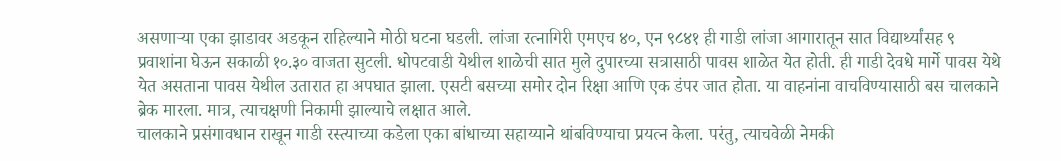असणाऱ्या एका झाडावर अडकून राहिल्याने मोठी घटना घडली. लांजा रत्नागिरी एमएच ४०, एन ९८४१ ही गाडी लांजा आगारातून सात विद्यार्थ्यांसह ९ प्रवाशांना घेऊन सकाळी १०.३० वाजता सुटली. धोपटवाडी येथील शाळेची सात मुले दुपारच्या सत्रासाठी पावस शाळेत येत होती. ही गाडी देवधे मार्गे पावस येथे येत असताना पावस येथील उतारात हा अपघात झाला. एसटी बसच्या समोर दोन रिक्षा आणि एक डंपर जात होता. या वाहनांना वाचविण्यासाठी बस चालकाने ब्रेक मारला. मात्र, त्याचक्षणी निकामी झाल्याचे लक्षात आले.
चालकाने प्रसंगावधान राखून गाडी रस्त्याच्या कडेला एका बांधाच्या सहाय्याने थांबविण्याचा प्रयत्न केला. परंतु, त्याचवेळी नेमकी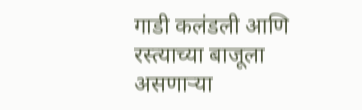गाडी कलंडली आणि रस्त्याच्या बाजूला असणाऱ्या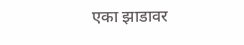एका झाडावर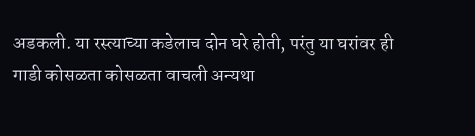अडकली. या रस्त्याच्या कडेलाच दोन घरे होती, परंतु या घरांवर ही गाडी कोसळता कोसळता वाचली अन्यथा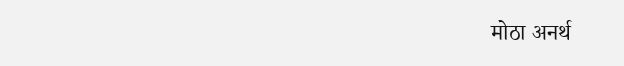मोठा अनर्थ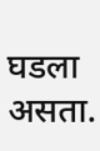घडला असता.